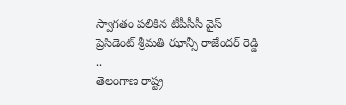స్వాగతం పలికిన టీపీసీసీ వైస్ ప్రెసిడెంట్ శ్రీమతి ఝాన్సీ రాజేందర్ రెడ్డి ..
తెలంగాణ రాష్ట్ర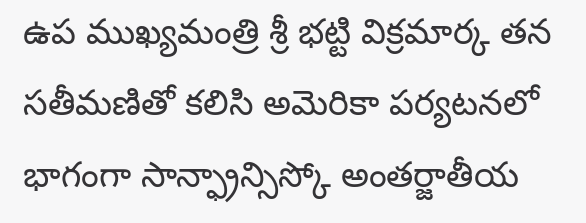ఉప ముఖ్యమంత్రి శ్రీ భట్టి విక్రమార్క తన సతీమణితో కలిసి అమెరికా పర్యటనలో భాగంగా సాన్ఫ్రాన్సిస్కో అంతర్జాతీయ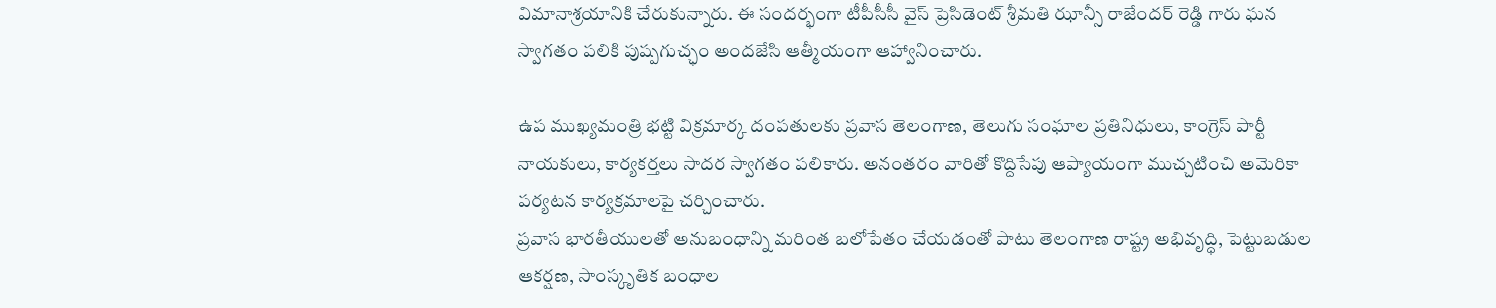విమానాశ్రయానికి చేరుకున్నారు. ఈ సందర్భంగా టీపీసీసీ వైస్ ప్రెసిడెంట్ శ్రీమతి ఝాన్సీ రాజేందర్ రెడ్డి గారు ఘన స్వాగతం పలికి పుష్పగుచ్ఛం అందజేసి ఆత్మీయంగా ఆహ్వానించారు.

ఉప ముఖ్యమంత్రి భట్టి విక్రమార్క దంపతులకు ప్రవాస తెలంగాణ, తెలుగు సంఘాల ప్రతినిధులు, కాంగ్రెస్ పార్టీ నాయకులు, కార్యకర్తలు సాదర స్వాగతం పలికారు. అనంతరం వారితో కొద్దిసేపు ఆప్యాయంగా ముచ్చటించి అమెరికా పర్యటన కార్యక్రమాలపై చర్చించారు.
ప్రవాస భారతీయులతో అనుబంధాన్ని మరింత బలోపేతం చేయడంతో పాటు తెలంగాణ రాష్ట్ర అభివృద్ధి, పెట్టుబడుల ఆకర్షణ, సాంస్కృతిక బంధాల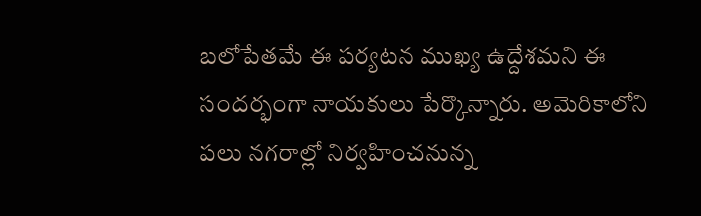బలోపేతమే ఈ పర్యటన ముఖ్య ఉద్దేశమని ఈ సందర్భంగా నాయకులు పేర్కొన్నారు. అమెరికాలోని పలు నగరాల్లో నిర్వహించనున్న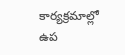కార్యక్రమాల్లో ఉప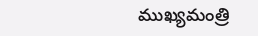ముఖ్యమంత్రి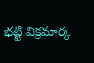భట్టి విక్రమార్క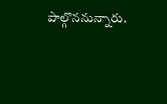పాల్గొననున్నారు.